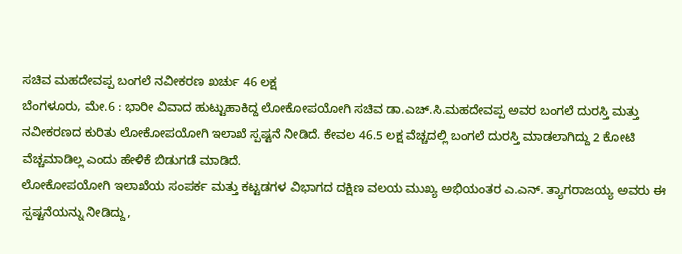ಸಚಿವ ಮಹದೇವಪ್ಪ ಬಂಗಲೆ ನವೀಕರಣ ಖರ್ಚು 46 ಲಕ್ಷ
ಬೆಂಗಳೂರು, ಮೇ.6 : ಭಾರೀ ವಿವಾದ ಹುಟ್ಟುಹಾಕಿದ್ದ ಲೋಕೋಪಯೋಗಿ ಸಚಿವ ಡಾ.ಎಚ್.ಸಿ.ಮಹದೇವಪ್ಪ ಅವರ ಬಂಗಲೆ ದುರಸ್ತಿ ಮತ್ತು ನವೀಕರಣದ ಕುರಿತು ಲೋಕೋಪಯೋಗಿ ಇಲಾಖೆ ಸ್ಪಷ್ಟನೆ ನೀಡಿದೆ. ಕೇವಲ 46.5 ಲಕ್ಷ ವೆಚ್ಚದಲ್ಲಿ ಬಂಗಲೆ ದುರಸ್ತಿ ಮಾಡಲಾಗಿದ್ದು 2 ಕೋಟಿ ವೆಚ್ಚಮಾಡಿಲ್ಲ ಎಂದು ಹೇಳಿಕೆ ಬಿಡುಗಡೆ ಮಾಡಿದೆ.
ಲೋಕೋಪಯೋಗಿ ಇಲಾಖೆಯ ಸಂಪರ್ಕ ಮತ್ತು ಕಟ್ಟಡಗಳ ವಿಭಾಗದ ದಕ್ಷಿಣ ವಲಯ ಮುಖ್ಯ ಅಭಿಯಂತರ ಎ.ಎನ್. ತ್ಯಾಗರಾಜಯ್ಯ ಅವರು ಈ ಸ್ಪಷ್ಟನೆಯನ್ನು ನೀಡಿದ್ದು,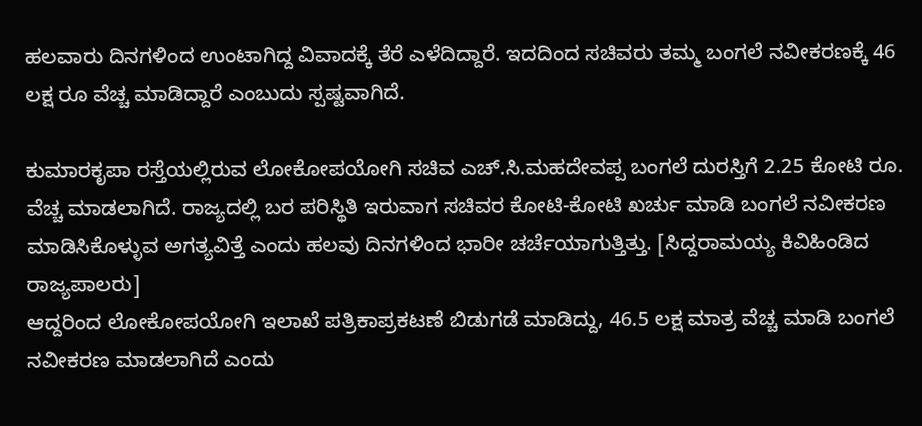ಹಲವಾರು ದಿನಗಳಿಂದ ಉಂಟಾಗಿದ್ದ ವಿವಾದಕ್ಕೆ ತೆರೆ ಎಳೆದಿದ್ದಾರೆ. ಇದದಿಂದ ಸಚಿವರು ತಮ್ಮ ಬಂಗಲೆ ನವೀಕರಣಕ್ಕೆ 46 ಲಕ್ಷ ರೂ ವೆಚ್ಚ ಮಾಡಿದ್ದಾರೆ ಎಂಬುದು ಸ್ಪಷ್ಟವಾಗಿದೆ.

ಕುಮಾರಕೃಪಾ ರಸ್ತೆಯಲ್ಲಿರುವ ಲೋಕೋಪಯೋಗಿ ಸಚಿವ ಎಚ್.ಸಿ.ಮಹದೇವಪ್ಪ ಬಂಗಲೆ ದುರಸ್ತಿಗೆ 2.25 ಕೋಟಿ ರೂ. ವೆಚ್ಚ ಮಾಡಲಾಗಿದೆ. ರಾಜ್ಯದಲ್ಲಿ ಬರ ಪರಿಸ್ಥಿತಿ ಇರುವಾಗ ಸಚಿವರ ಕೋಟಿ-ಕೋಟಿ ಖರ್ಚು ಮಾಡಿ ಬಂಗಲೆ ನವೀಕರಣ ಮಾಡಿಸಿಕೊಳ್ಳುವ ಅಗತ್ಯವಿತ್ತೆ ಎಂದು ಹಲವು ದಿನಗಳಿಂದ ಭಾರೀ ಚರ್ಚೆಯಾಗುತ್ತಿತ್ತು. [ಸಿದ್ದರಾಮಯ್ಯ ಕಿವಿಹಿಂಡಿದ ರಾಜ್ಯಪಾಲರು]
ಆದ್ದರಿಂದ ಲೋಕೋಪಯೋಗಿ ಇಲಾಖೆ ಪತ್ರಿಕಾಪ್ರಕಟಣೆ ಬಿಡುಗಡೆ ಮಾಡಿದ್ದು, 46.5 ಲಕ್ಷ ಮಾತ್ರ ವೆಚ್ಚ ಮಾಡಿ ಬಂಗಲೆ ನವೀಕರಣ ಮಾಡಲಾಗಿದೆ ಎಂದು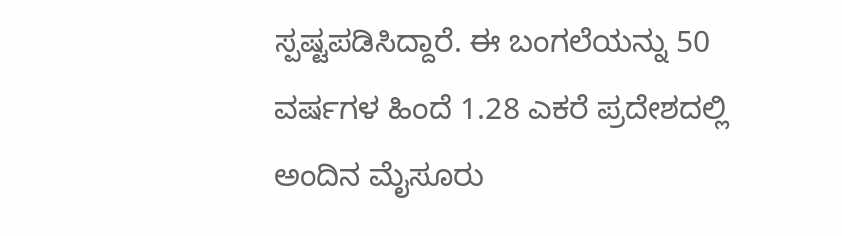ಸ್ಪಷ್ಟಪಡಿಸಿದ್ದಾರೆ. ಈ ಬಂಗಲೆಯನ್ನು 50 ವರ್ಷಗಳ ಹಿಂದೆ 1.28 ಎಕರೆ ಪ್ರದೇಶದಲ್ಲಿ ಅಂದಿನ ಮೈಸೂರು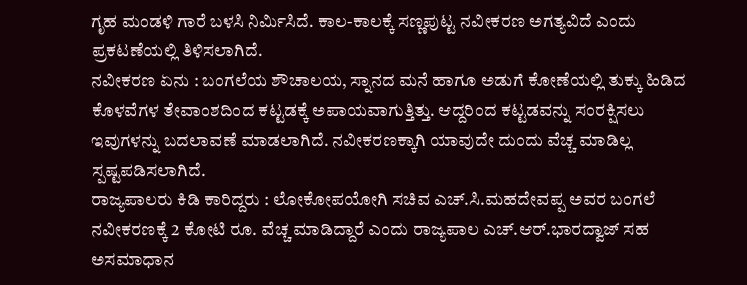ಗೃಹ ಮಂಡಳಿ ಗಾರೆ ಬಳಸಿ ನಿರ್ಮಿಸಿದೆ. ಕಾಲ-ಕಾಲಕ್ಕೆ ಸಣ್ಣಪುಟ್ಟ ನವೀಕರಣ ಅಗತ್ಯವಿದೆ ಎಂದು ಪ್ರಕಟಣೆಯಲ್ಲಿ ತಿಳಿಸಲಾಗಿದೆ.
ನವೀಕರಣ ಏನು : ಬಂಗಲೆಯ ಶೌಚಾಲಯ, ಸ್ನಾನದ ಮನೆ ಹಾಗೂ ಅಡುಗೆ ಕೋಣೆಯಲ್ಲಿ ತುಕ್ಕು ಹಿಡಿದ ಕೊಳವೆಗಳ ತೇವಾಂಶದಿಂದ ಕಟ್ಟಡಕ್ಕೆ ಅಪಾಯವಾಗುತ್ತಿತ್ತು. ಆದ್ದರಿಂದ ಕಟ್ಟಡವನ್ನು ಸಂರಕ್ಷಿಸಲು ಇವುಗಳನ್ನು ಬದಲಾವಣೆ ಮಾಡಲಾಗಿದೆ. ನವೀಕರಣಕ್ಕಾಗಿ ಯಾವುದೇ ದುಂದು ವೆಚ್ಚ ಮಾಡಿಲ್ಲ ಸ್ಪಷ್ಟಪಡಿಸಲಾಗಿದೆ.
ರಾಜ್ಯಪಾಲರು ಕಿಡಿ ಕಾರಿದ್ದರು : ಲೋಕೋಪಯೋಗಿ ಸಚಿವ ಎಚ್.ಸಿ.ಮಹದೇವಪ್ಪ ಅವರ ಬಂಗಲೆ ನವೀಕರಣಕ್ಕೆ 2 ಕೋಟಿ ರೂ. ವೆಚ್ಚ ಮಾಡಿದ್ದಾರೆ ಎಂದು ರಾಜ್ಯಪಾಲ ಎಚ್.ಆರ್.ಭಾರದ್ವಾಜ್ ಸಹ ಅಸಮಾಧಾನ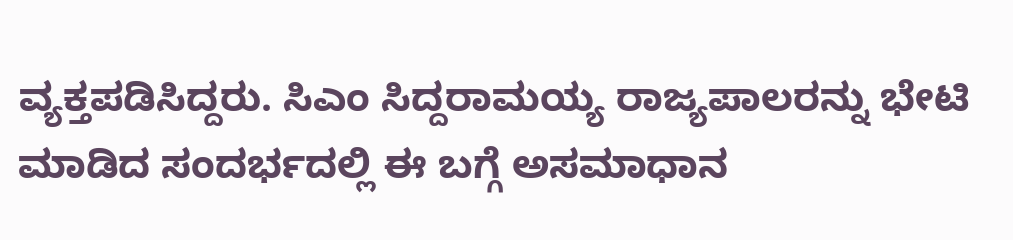ವ್ಯಕ್ತಪಡಿಸಿದ್ದರು. ಸಿಎಂ ಸಿದ್ದರಾಮಯ್ಯ ರಾಜ್ಯಪಾಲರನ್ನು ಭೇಟಿ ಮಾಡಿದ ಸಂದರ್ಭದಲ್ಲಿ ಈ ಬಗ್ಗೆ ಅಸಮಾಧಾನ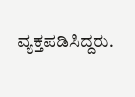ವ್ಯಕ್ತಪಡಿಸಿದ್ದರು.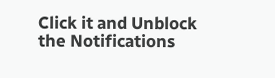Click it and Unblock the Notifications